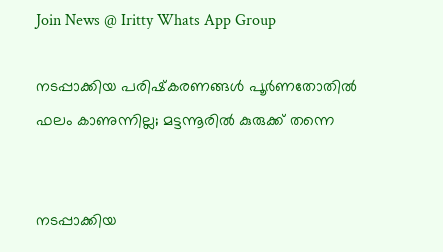Join News @ Iritty Whats App Group

നടപ്പാക്കിയ പരിഷ്‌കരണങ്ങള്‍ പൂര്‍ണതോതില്‍ ഫലം കാണുന്നില്ല; മട്ടന്നൂരില്‍ കുരുക്ക്‌ തന്നെ


നടപ്പാക്കിയ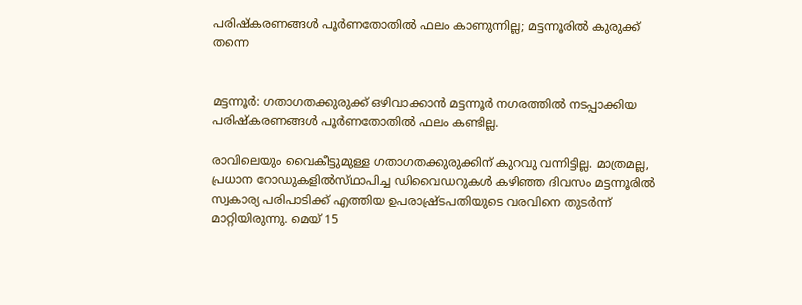പരിഷ്‌കരണങ്ങള്‍ പൂര്‍ണതോതില്‍ ഫലം കാണുന്നില്ല; മട്ടന്നൂരില്‍ കുരുക്ക്‌ തന്നെ


മട്ടന്നൂർ: ഗതാഗതക്കുരുക്ക്‌ ഒഴിവാക്കാന്‍ മട്ടന്നൂര്‍ നഗരത്തില്‍ നടപ്പാക്കിയ പരിഷ്‌കരണങ്ങള്‍ പൂര്‍ണതോതില്‍ ഫലം കണ്ടില്ല.

രാവിലെയും വൈകീട്ടുമുള്ള ഗതാഗതക്കുരുക്കിന്‌ കുറവു വന്നിട്ടില്ല. മാത്രമല്ല, പ്രധാന റോഡുകളില്‍സ്‌ഥാപിച്ച ഡിവൈഡറുകള്‍ കഴിഞ്ഞ ദിവസം മട്ടന്നൂരില്‍ സ്വകാര്യ പരിപാടിക്ക്‌ എത്തിയ ഉപരാഷ്ര്‌ടപതിയുടെ വരവിനെ തുടര്‍ന്ന്‌ മാറ്റിയിരുന്നു. മെയ്‌ 15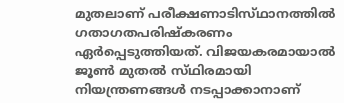മുതലാണ്‌ പരീക്ഷണാടിസ്‌ഥാനത്തില്‍ ഗതാഗതപരിഷ്‌കരണം ഏര്‍പ്പെടുത്തിയത്‌. വിജയകരമായാല്‍ ജൂണ്‍ മുതല്‍ സ്‌ഥിരമായി നിയന്ത്രണങ്ങള്‍ നടപ്പാക്കാനാണ്‌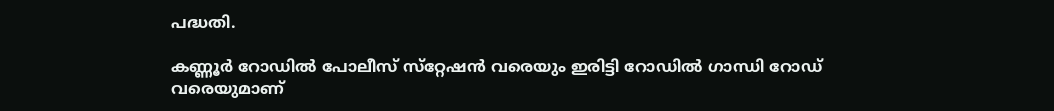പദ്ധതി.

കണ്ണൂര്‍ റോഡില്‍ പോലീസ്‌ സ്‌റ്റേഷന്‍ വരെയും ഇരിട്ടി റോഡില്‍ ഗാന്ധി റോഡ്‌ വരെയുമാണ്‌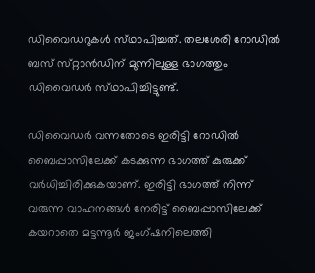ഡിവൈഡറുകള്‍ സ്‌ഥാപിച്ചത്‌. തലശേരി റോഡില്‍ ബസ്‌ സ്‌റ്റാന്‍ഡിന്‌ മുന്നിലുള്ള ഭാഗത്തും ഡിവൈഡര്‍ സ്‌ഥാപിച്ചിട്ടുണ്ട്‌.

ഡിവൈഡര്‍ വന്നതോടെ ഇരിട്ടി റോഡില്‍ ബൈപ്പാസിലേക്ക്‌ കടക്കുന്ന ഭാഗത്ത്‌ കുരുക്ക്‌ വര്‍ധിച്ചിരിക്കുകയാണ്‌. ഇരിട്ടി ഭാഗത്ത്‌ നിന്ന്‌ വരുന്ന വാഹനങ്ങള്‍ നേരിട്ട്‌ ബൈപ്പാസിലേക്ക്‌ കയറാതെ മട്ടന്നൂര്‍ ജംഗ്‌ഷനിലെത്തി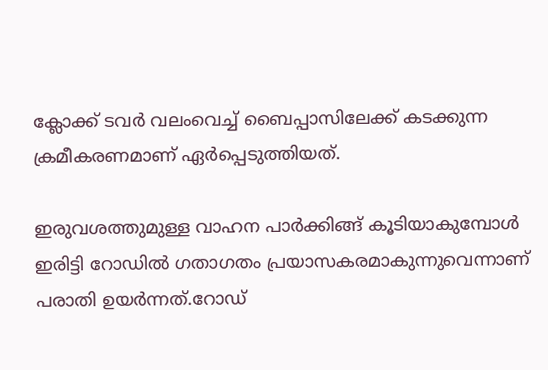ക്ലോക്ക്‌ ടവര്‍ വലംവെച്ച്‌ ബൈപ്പാസിലേക്ക്‌ കടക്കുന്ന ക്രമീകരണമാണ്‌ ഏര്‍പ്പെടുത്തിയത്‌.

ഇരുവശത്തുമുള്ള വാഹന പാര്‍ക്കിങ്ങ്‌ കൂടിയാകുമ്പോള്‍ ഇരിട്ടി റോഡില്‍ ഗതാഗതം പ്രയാസകരമാകുന്നുവെന്നാണ്‌ പരാതി ഉയര്‍ന്നത്‌.റോഡ്‌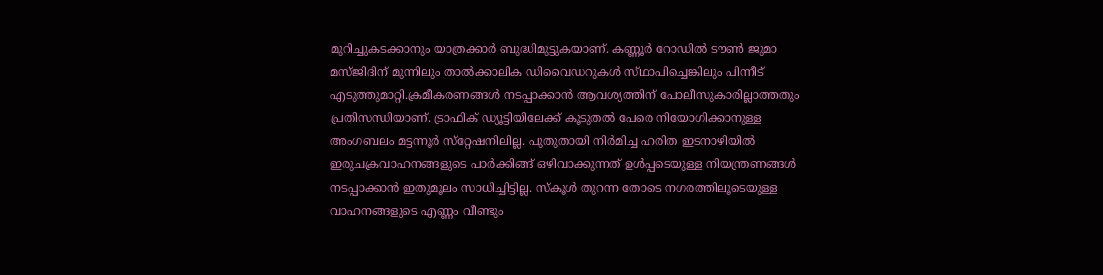മുറിച്ചുകടക്കാനും യാത്രക്കാര്‍ ബുദ്ധിമുട്ടുകയാണ്‌. കണ്ണൂര്‍ റോഡില്‍ ടൗണ്‍ ജുമാ മസ്‌ജിദിന്‌ മുന്നിലും താല്‍ക്കാലിക ഡിവൈഡറുകള്‍ സ്‌ഥാപിച്ചെങ്കിലും പിന്നീട്‌ എടുത്തുമാറ്റി.ക്രമീകരണങ്ങള്‍ നടപ്പാക്കാന്‍ ആവശ്യത്തിന്‌ പോലീസുകാരില്ലാത്തതും പ്രതിസന്ധിയാണ്‌. ട്രാഫിക്‌ ഡ്യൂട്ടിയിലേക്ക്‌ കൂടുതല്‍ പേരെ നിയോഗിക്കാനുള്ള അംഗബലം മട്ടന്നൂര്‍ സ്‌റ്റേഷനിലില്ല. പുതുതായി നിര്‍മിച്ച ഹരിത ഇടനാഴിയില്‍ ഇരുചക്രവാഹനങ്ങളുടെ പാര്‍ക്കിങ്ങ്‌ ഒഴിവാക്കുന്നത്‌ ഉള്‍പ്പടെയുള്ള നിയന്ത്രണങ്ങള്‍ നടപ്പാക്കാന്‍ ഇതുമൂലം സാധിച്ചിട്ടില്ല. സ്‌കൂള്‍ തുറന്ന തോടെ നഗരത്തിലൂടെയുള്ള വാഹനങ്ങളുടെ എണ്ണം വീണ്ടും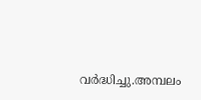വര്‍ദ്ധിച്ചു.അമ്പലം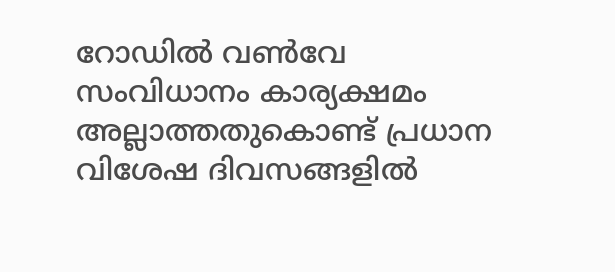റോഡില്‍ വണ്‍വേ സംവിധാനം കാര്യക്ഷമം അല്ലാത്തതുകൊണ്ട്‌ പ്രധാന വിശേഷ ദിവസങ്ങളില്‍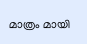മാത്രം മായി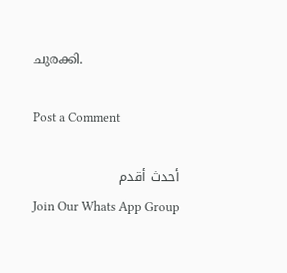ചുരക്കി.

Post a Comment

أحدث أقدم
Join Our Whats App Group